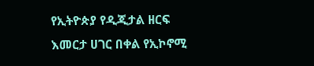የኢትዮጵያ የዲጂታል ዘርፍ እመርታ ሀገር በቀል የኢኮኖሚ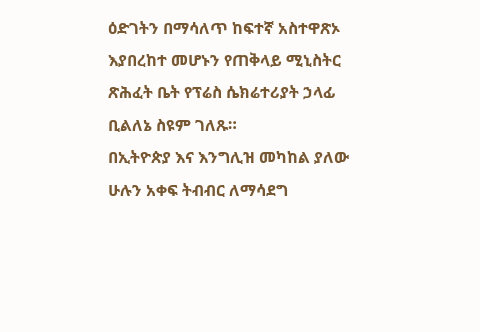ዕድገትን በማሳለጥ ከፍተኛ አስተዋጽኦ እያበረከተ መሆኑን የጠቅላይ ሚኒስትር ጽሕፈት ቤት የፕሬስ ሴክሬተሪያት ኃላፊ ቢልለኔ ስዩም ገለጹ።
በኢትዮጵያ እና እንግሊዝ መካከል ያለው ሁሉን አቀፍ ትብብር ለማሳደግ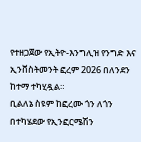የተዘጋጀው የኢትዮ-እንግሊዝ የንግድ እና ኢንቨስትመንት ፎረም 2026 በለንደን ከተማ ተካሂዷል።
ቢልለኔ ስዩም ከፎረሙ ጎን ለጎን በተካሄደው የኢንፎርሜሽን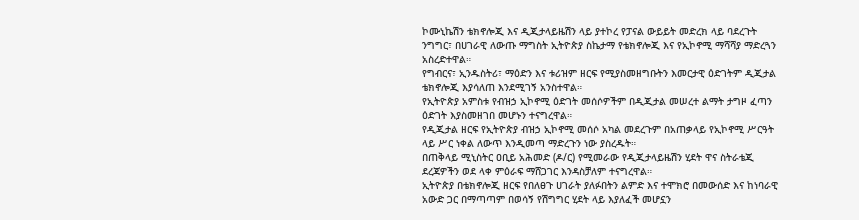ኮሙኒኬሽን ቴክኖሎጂ እና ዲጂታላይዜሽን ላይ ያተኮረ የፓናል ውይይት መድረክ ላይ ባደረጉት ንግግር፣ በሀገራዊ ለውጡ ማግስት ኢትዮጵያ ስኬታማ የቴክኖሎጂ እና የኢኮኖሚ ማሻሻያ ማድረጓን አስረድተዋል።
የግብርና፣ ኢንዱስትሪ፣ ማዕድን እና ቱሪዝም ዘርፍ የሚያስመዘግቡትን እመርታዊ ዕድገትም ዲጂታል ቴክኖሎጂ እያሳለጠ እንደሚገኝ አንስተዋል።
የኢትዮጵያ አምስቱ የብዝኃ ኢኮኖሚ ዕድገት መሰሶዎችም በዲጂታል መሠረተ ልማት ታግዞ ፈጣን ዕድገት እያስመዘገበ መሆኑን ተናግረዋል።
የዲጂታል ዘርፍ የኢትዮጵያ ብዝኃ ኢኮኖሚ መሰሶ አካል መደረጉም በአጠቃላይ የኢኮኖሚ ሥርዓት ላይ ሥር ነቀል ለውጥ እንዲመጣ ማድረጉን ነው ያስረዱት።
በጠቅላይ ሚኒስትር ዐቢይ አሕመድ (ዶ/ር) የሚመራው የዲጂታላይዜሽን ሂደት ዋና ስትራቴጂ ደረጃዎችን ወደ ላቀ ምዕራፍ ማሸጋገር እንዳስቻለም ተናግረዋል።
ኢትዮጵያ በቴክኖሎጂ ዘርፍ የበለፀጉ ሀገራት ያለፉበትን ልምድ እና ተሞክሮ በመውሰድ እና ከነባራዊ አውድ ጋር በማጣጣም በወሳኝ የሽግግር ሂደት ላይ እያለፈች መሆኗን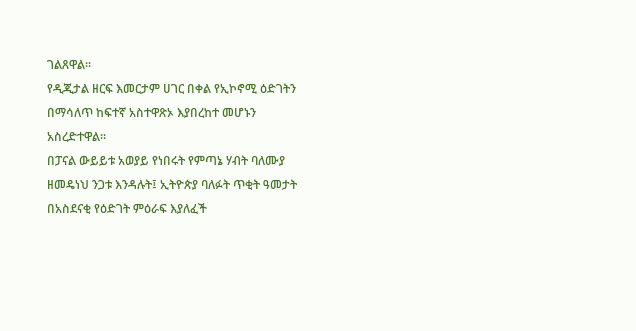ገልጸዋል።
የዲጂታል ዘርፍ እመርታም ሀገር በቀል የኢኮኖሚ ዕድገትን በማሳለጥ ከፍተኛ አስተዋጽኦ እያበረከተ መሆኑን አስረድተዋል።
በፓናል ውይይቱ አወያይ የነበሩት የምጣኔ ሃብት ባለሙያ ዘመዴነህ ንጋቱ እንዳሉት፤ ኢትዮጵያ ባለፉት ጥቂት ዓመታት በአስደናቂ የዕድገት ምዕራፍ እያለፈች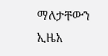ማለታቸውን ኢዜአ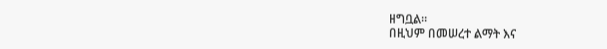ዘግቧል።
በዚህም በመሠረተ ልማት እና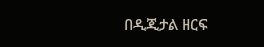በዲጂታል ዘርፍ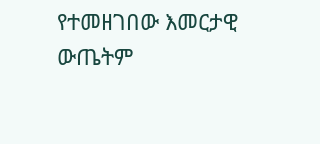የተመዘገበው እመርታዊ ውጤትም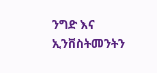ንግድ እና ኢንቨስትመንትን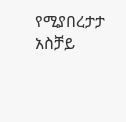የሚያበረታታ አስቻይ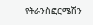የትራንስፎርሜሽን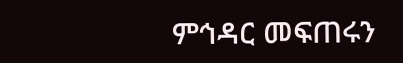ምኅዳር መፍጠሩን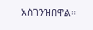አስገንዝበዋል።